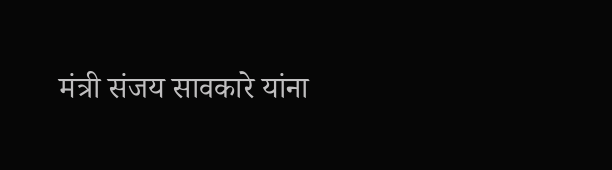मंत्री संजय सावकारे यांना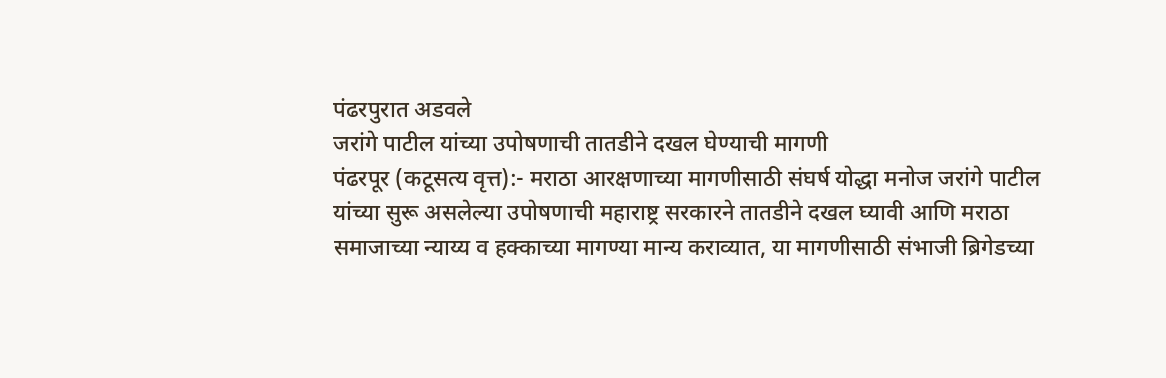पंढरपुरात अडवले
जरांगे पाटील यांच्या उपोषणाची तातडीने दखल घेण्याची मागणी
पंढरपूर (कटूसत्य वृत्त):- मराठा आरक्षणाच्या मागणीसाठी संघर्ष योद्धा मनोज जरांगे पाटील यांच्या सुरू असलेल्या उपोषणाची महाराष्ट्र सरकारने तातडीने दखल घ्यावी आणि मराठा समाजाच्या न्याय्य व हक्काच्या मागण्या मान्य कराव्यात, या मागणीसाठी संभाजी ब्रिगेडच्या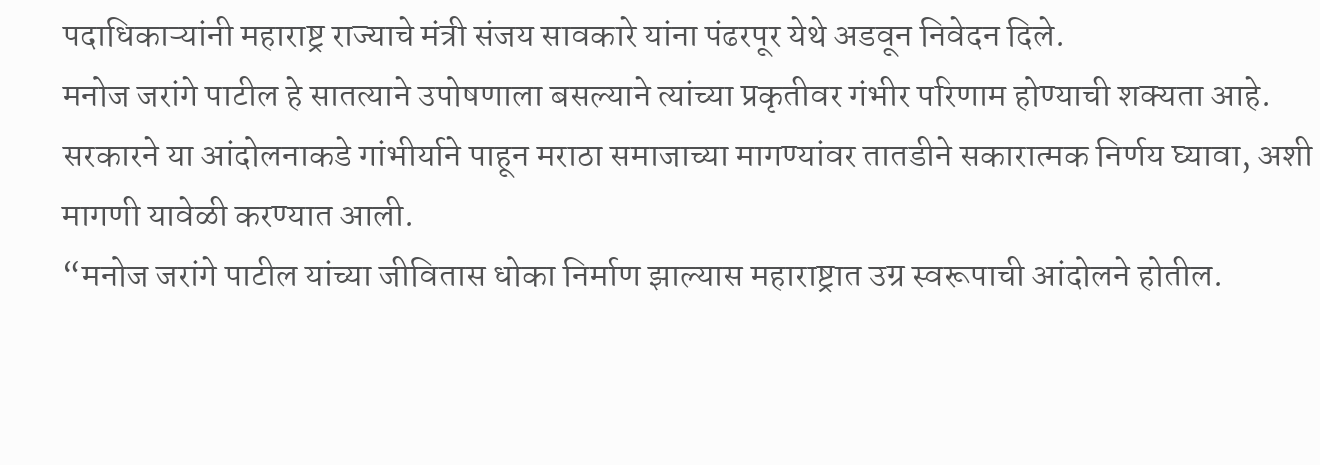पदाधिकाऱ्यांनी महाराष्ट्र राज्याचे मंत्री संजय सावकारे यांना पंढरपूर येथे अडवून निवेदन दिले.
मनोज जरांगे पाटील हे सातत्याने उपोषणाला बसल्याने त्यांच्या प्रकृतीवर गंभीर परिणाम होण्याची शक्यता आहे. सरकारने या आंदोलनाकडे गांभीर्याने पाहून मराठा समाजाच्या मागण्यांवर तातडीने सकारात्मक निर्णय घ्यावा, अशी मागणी यावेळी करण्यात आली.
“मनोज जरांगे पाटील यांच्या जीवितास धोका निर्माण झाल्यास महाराष्ट्रात उग्र स्वरूपाची आंदोलने होतील.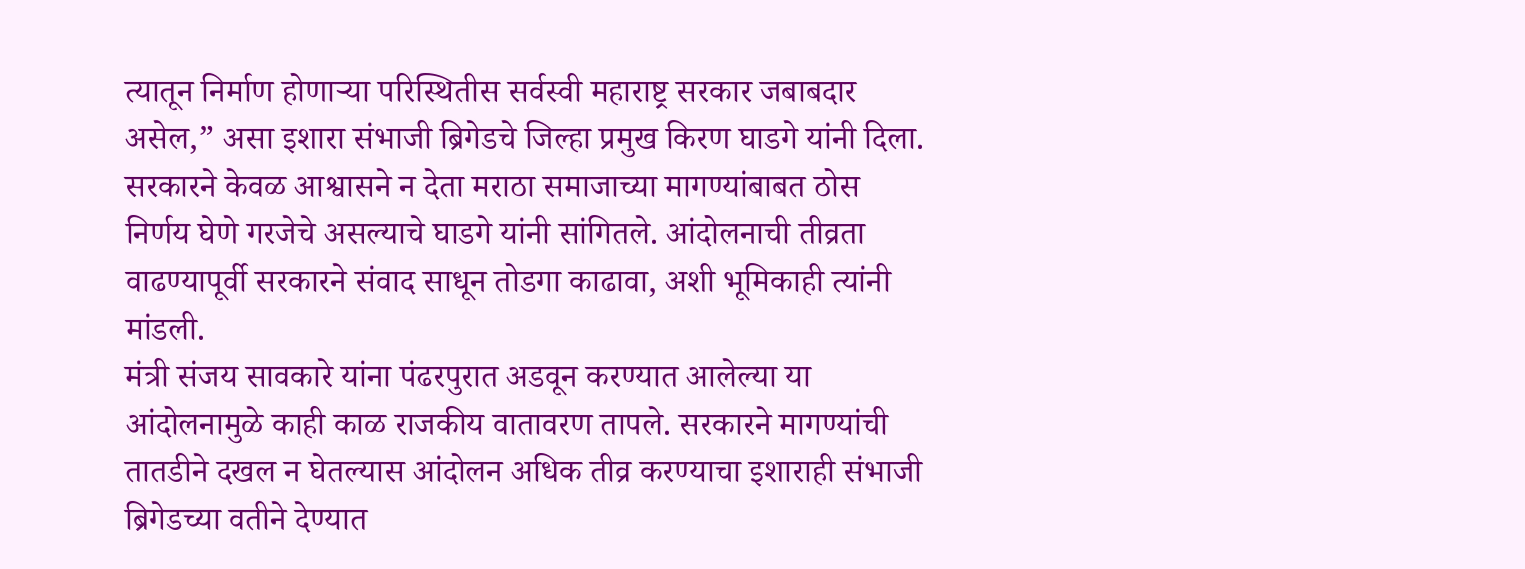त्यातून निर्माण होणाऱ्या परिस्थितीस सर्वस्वी महाराष्ट्र सरकार जबाबदार असेल,” असा इशारा संभाजी ब्रिगेडचे जिल्हा प्रमुख किरण घाडगे यांनी दिला.
सरकारने केवळ आश्वासने न देता मराठा समाजाच्या मागण्यांबाबत ठोस निर्णय घेणे गरजेचे असल्याचे घाडगे यांनी सांगितले. आंदोलनाची तीव्रता वाढण्यापूर्वी सरकारने संवाद साधून तोडगा काढावा, अशी भूमिकाही त्यांनी मांडली.
मंत्री संजय सावकारे यांना पंढरपुरात अडवून करण्यात आलेल्या या आंदोलनामुळे काही काळ राजकीय वातावरण तापले. सरकारने मागण्यांची तातडीने दखल न घेतल्यास आंदोलन अधिक तीव्र करण्याचा इशाराही संभाजी ब्रिगेडच्या वतीने देण्यात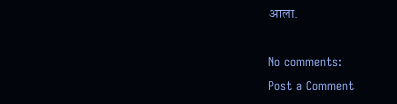आला.

No comments:
Post a Comment